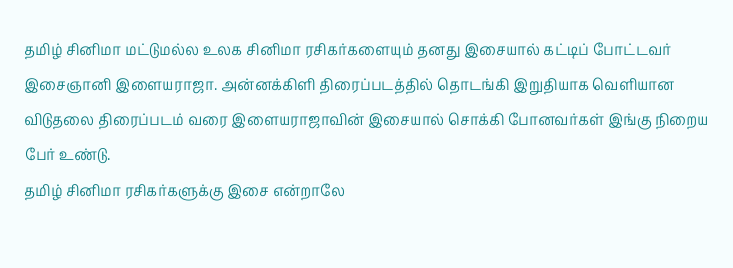தமிழ் சினிமா மட்டுமல்ல உலக சினிமா ரசிகர்களையும் தனது இசையால் கட்டிப் போட்டவர் இசைஞானி இளையராஜா. அன்னக்கிளி திரைப்படத்தில் தொடங்கி இறுதியாக வெளியான விடுதலை திரைப்படம் வரை இளையராஜாவின் இசையால் சொக்கி போனவர்கள் இங்கு நிறைய பேர் உண்டு.
தமிழ் சினிமா ரசிகர்களுக்கு இசை என்றாலே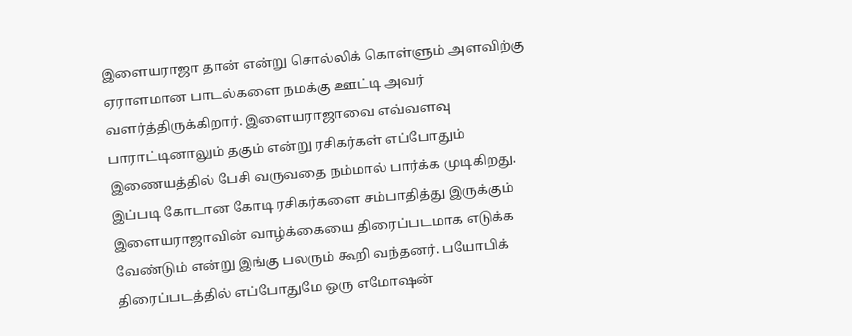இளையராஜா தான் என்று சொல்லிக் கொள்ளும் அளவிற்கு ஏராளமான பாடல்களை நமக்கு ஊட்டி அவர் வளர்த்திருக்கிறார். இளையராஜாவை எவ்வளவு பாராட்டினாலும் தகும் என்று ரசிகர்கள் எப்போதும் இணையத்தில் பேசி வருவதை நம்மால் பார்க்க முடிகிறது.
இப்படி கோடான கோடி ரசிகர்களை சம்பாதித்து இருக்கும் இளையராஜாவின் வாழ்க்கையை திரைப்படமாக எடுக்க வேண்டும் என்று இங்கு பலரும் கூறி வந்தனர். பயோபிக் திரைப்படத்தில் எப்போதுமே ஒரு எமோஷன்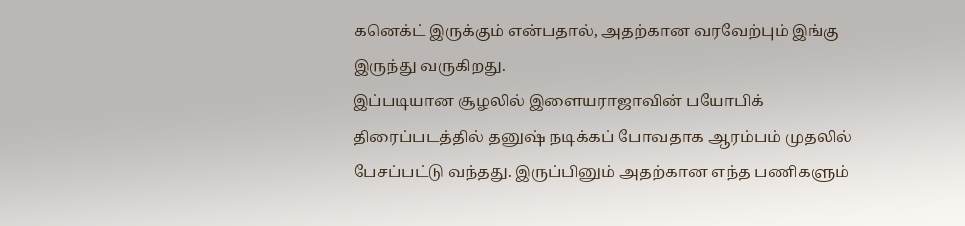கனெக்ட் இருக்கும் என்பதால், அதற்கான வரவேற்பும் இங்கு இருந்து வருகிறது.
இப்படியான சூழலில் இளையராஜாவின் பயோபிக் திரைப்படத்தில் தனுஷ் நடிக்கப் போவதாக ஆரம்பம் முதலில் பேசப்பட்டு வந்தது. இருப்பினும் அதற்கான எந்த பணிகளும்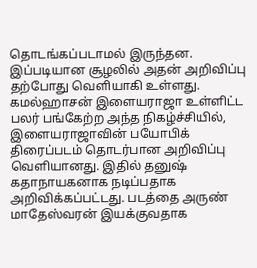தொடங்கப்படாமல் இருந்தன. இப்படியான சூழலில் அதன் அறிவிப்பு தற்போது வெளியாகி உள்ளது.
கமல்ஹாசன் இளையராஜா உள்ளிட்ட பலர் பங்கேற்ற அந்த நிகழ்ச்சியில், இளையராஜாவின் பயோபிக் திரைப்படம் தொடர்பான அறிவிப்பு வெளியானது. இதில் தனுஷ் கதாநாயகனாக நடிப்பதாக அறிவிக்கப்பட்டது. படத்தை அருண் மாதேஸ்வரன் இயக்குவதாக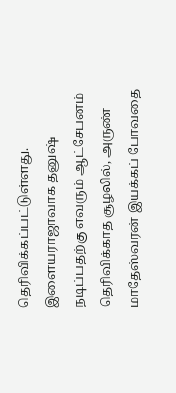தெரிவிக்கப்பட்டுள்ளது. இளையராஜாவாக தனுஷ் நடிப்பதற்கு எவரும் ஆட்சேபனம் தெரிவிக்காத சூழலில், அருண் மாதேஸ்வரன் இயக்கப் போவதை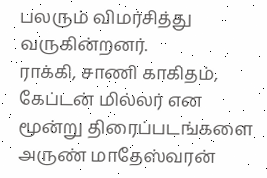பலரும் விமர்சித்து வருகின்றனர்.
ராக்கி, சாணி காகிதம், கேப்டன் மில்லர் என மூன்று திரைப்படங்களை அருண் மாதேஸ்வரன்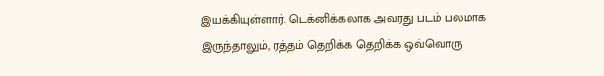இயக்கியுள்ளார். டெக்னிக்கலாக அவரது படம் பலமாக இருந்தாலும், ரத்தம் தெறிக்க தெறிக்க ஒவ்வொரு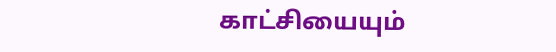காட்சியையும்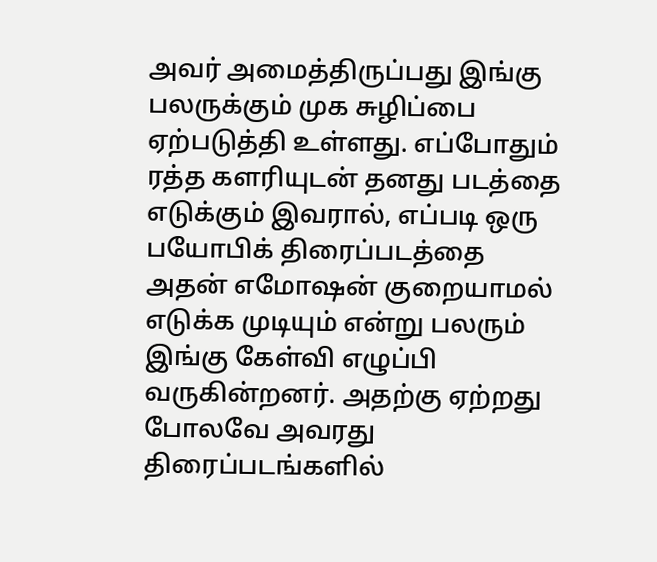அவர் அமைத்திருப்பது இங்கு பலருக்கும் முக சுழிப்பை ஏற்படுத்தி உள்ளது. எப்போதும் ரத்த களரியுடன் தனது படத்தை எடுக்கும் இவரால், எப்படி ஒரு பயோபிக் திரைப்படத்தை அதன் எமோஷன் குறையாமல் எடுக்க முடியும் என்று பலரும் இங்கு கேள்வி எழுப்பி வருகின்றனர். அதற்கு ஏற்றது போலவே அவரது திரைப்படங்களில்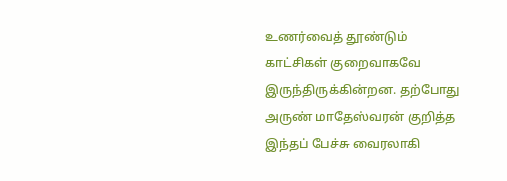உணர்வைத் தூண்டும் காட்சிகள் குறைவாகவே இருந்திருக்கின்றன. தற்போது அருண் மாதேஸ்வரன் குறித்த இந்தப் பேச்சு வைரலாகி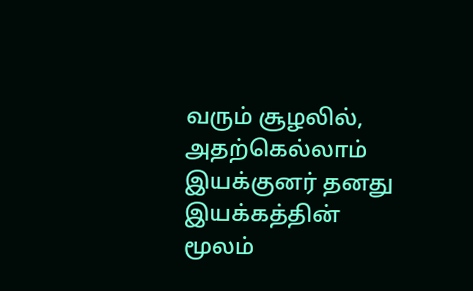வரும் சூழலில், அதற்கெல்லாம் இயக்குனர் தனது இயக்கத்தின் மூலம்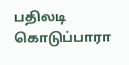பதிலடி கொடுப்பாரா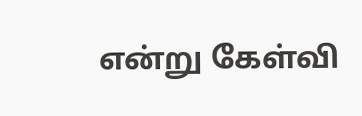என்று கேள்வி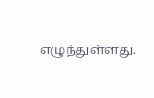எழுந்துள்ளது.